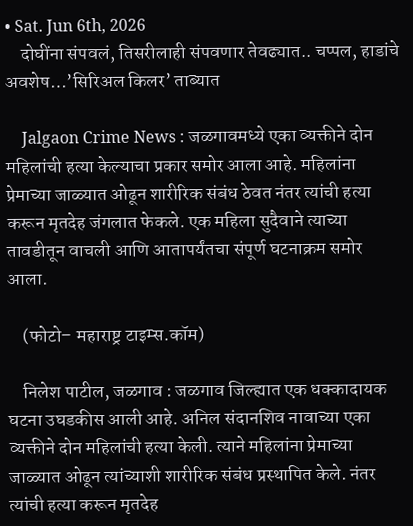• Sat. Jun 6th, 2026
    दोघींना संपवलं, तिसरीलाही संपवणार तेवढ्यात.. चप्पल, हाडांचे अवशेष…’सिरिअल किलर’ ताब्यात

    Jalgaon Crime News : जळगावमध्ये एका व्यक्तीने दोन महिलांची हत्या केल्याचा प्रकार समोर आला आहे. महिलांना प्रेमाच्या जाळ्यात ओढून शारीरिक संबंध ठेवत नंतर त्यांची हत्या करून मृतदेह जंगलात फेकले. एक महिला सुदैवाने त्याच्या तावडीतून वाचली आणि आतापर्यंतचा संपूर्ण घटनाक्रम समोर आला.

    (फोटो– महाराष्ट्र टाइम्स.कॉम)

    निलेश पाटील, जळगाव : जळगाव जिल्ह्यात एक धक्कादायक घटना उघडकीस आली आहे. अनिल संदानशिव नावाच्या एका व्यक्तीने दोन महिलांची हत्या केली. त्याने महिलांना प्रेमाच्या जाळ्यात ओढून त्यांच्याशी शारीरिक संबंध प्रस्थापित केले. नंतर त्यांची हत्या करून मृतदेह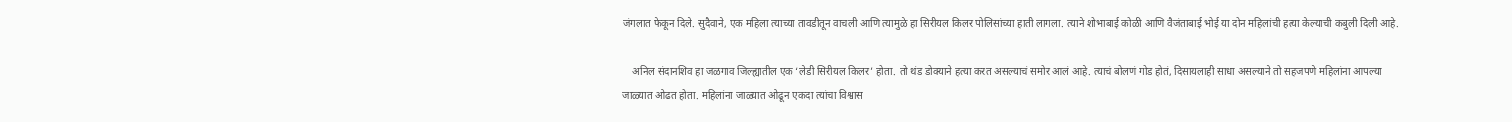जंगलात फेकून दिले. सुदैवाने, एक महिला त्याच्या तावडीतून वाचली आणि त्यामुळे हा सिरीयल किलर पोलिसांच्या हाती लागला. त्याने शोभाबाई कोळी आणि वैजंताबाई भोई या दोन महिलांची हत्या केल्याची कबुली दिली आहे.

    अनिल संदानशिव हा जळगाव जिल्ह्यातील एक ‘लेडी सिरीयल किलर’ होता. तो थंड डोक्याने हत्या करत असल्याचं समोर आलं आहे. त्याचं बोलणं गोड होतं, दिसायलाही साधा असल्याने तो सहजपणे महिलांना आपल्या जाळ्यात ओढत होता. महिलांना जाळ्यात ओढून एकदा त्यांचा विश्वास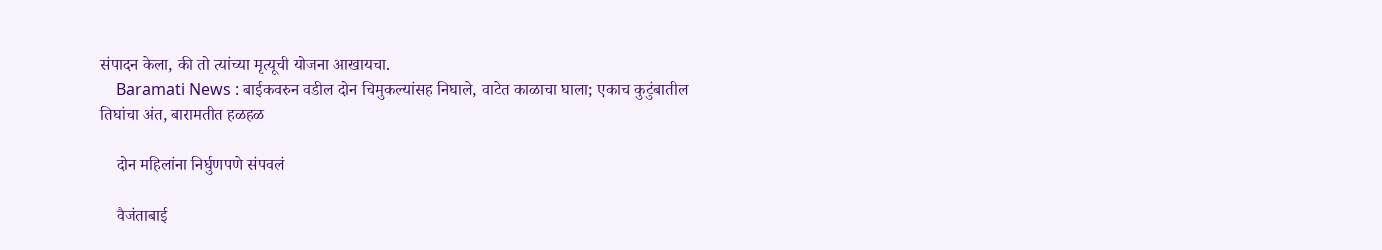संपादन केला, की तो त्यांच्या मृत्यूची योजना आखायचा.
    Baramati News : बाईकवरुन वडील दोन चिमुकल्यांसह निघाले, वाटेत काळाचा घाला; एकाच कुटुंबातील तिघांचा अंत, बारामतीत हळहळ

    दोन महिलांना निर्घुणपणे संपवलं

    वैजंताबाई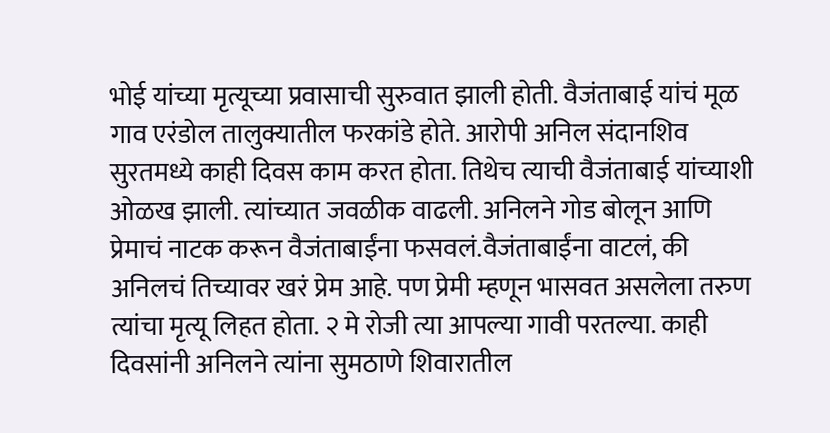भोई यांच्या मृत्यूच्या प्रवासाची सुरुवात झाली होती. वैजंताबाई यांचं मूळ गाव एरंडोल तालुक्यातील फरकांडे होते. आरोपी अनिल संदानशिव सुरतमध्ये काही दिवस काम करत होता. तिथेच त्याची वैजंताबाई यांच्याशी ओळख झाली. त्यांच्यात जवळीक वाढली. अनिलने गोड बोलून आणि प्रेमाचं नाटक करून वैजंताबाईंना फसवलं.वैजंताबाईंना वाटलं, की अनिलचं तिच्यावर खरं प्रेम आहे. पण प्रेमी म्हणून भासवत असलेला तरुण त्यांचा मृत्यू लिहत होता. २ मे रोजी त्या आपल्या गावी परतल्या. काही दिवसांनी अनिलने त्यांना सुमठाणे शिवारातील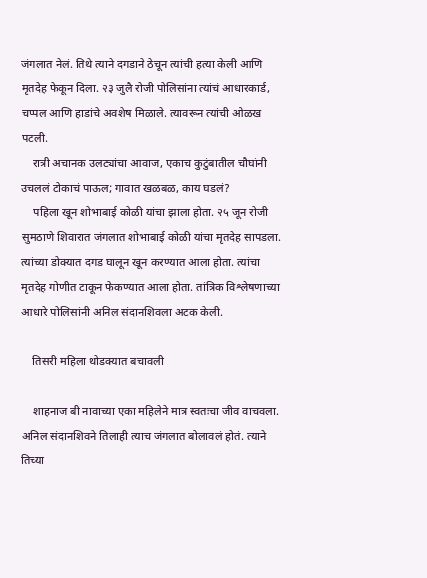जंगलात नेलं. तिथे त्याने दगडाने ठेचून त्यांची हत्या केली आणि मृतदेह फेकून दिला. २३ जुलै रोजी पोलिसांना त्यांचं आधारकार्ड, चप्पल आणि हाडांचे अवशेष मिळाले. त्यावरून त्यांची ओळख पटली.
    रात्री अचानक उलट्यांचा आवाज, एकाच कुटुंबातील चौघांनी उचललं टोकाचं पाऊल; गावात खळबळ, काय घडलं?
    पहिला खून शोभाबाई कोळी यांचा झाला होता. २५ जून रोजी सुमठाणे शिवारात जंगलात शोभाबाई कोळी यांचा मृतदेह सापडला. त्यांच्या डोक्यात दगड घालून खून करण्यात आला होता. त्यांचा मृतदेह गोणीत टाकून फेकण्यात आला होता. तांत्रिक विश्लेषणाच्या आधारे पोलिसांनी अनिल संदानशिवला अटक केली.

    तिसरी महिला थोडक्यात बचावली

    शाहनाज बी नावाच्या एका महिलेने मात्र स्वतःचा जीव वाचवला. अनिल संदानशिवने तिलाही त्याच जंगलात बोलावलं होतं. त्याने तिच्या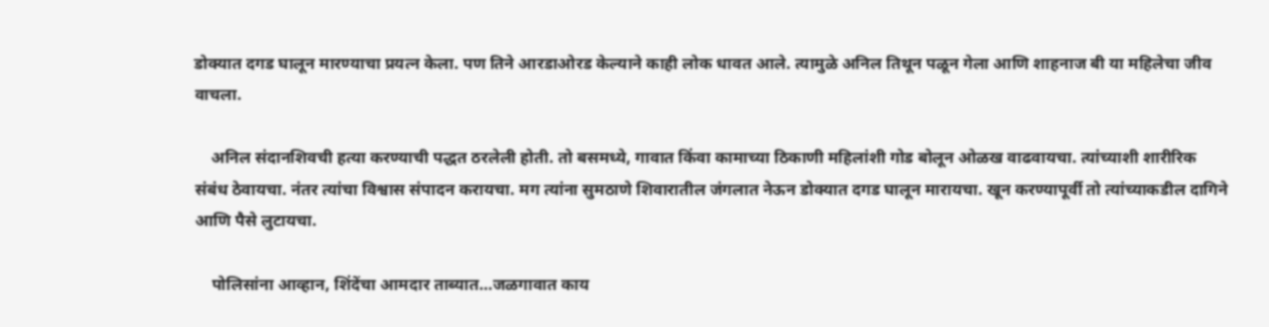डोक्यात दगड घालून मारण्याचा प्रयत्न केला. पण तिने आरडाओरड केल्याने काही लोक धावत आले. त्यामुळे अनिल तिथून पळून गेला आणि शाहनाज बी या महिलेचा जीव वाचला.

    अनिल संदानशिवची हत्या करण्याची पद्धत ठरलेली होती. तो बसमध्ये, गावात किंवा कामाच्या ठिकाणी महिलांशी गोड बोलून ओळख वाढवायचा. त्यांच्याशी शारीरिक संबंध ठेवायचा. नंतर त्यांचा विश्वास संपादन करायचा. मग त्यांना सुमठाणे शिवारातील जंगलात नेऊन डोक्यात दगड घालून मारायचा. खून करण्यापूर्वी तो त्यांच्याकडील दागिने आणि पैसे लुटायचा.

    पोलिसांना आव्हान, शिंदेंचा आमदार ताब्यात…जळगावात काय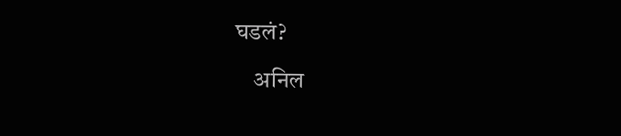घडलं?

    अनिल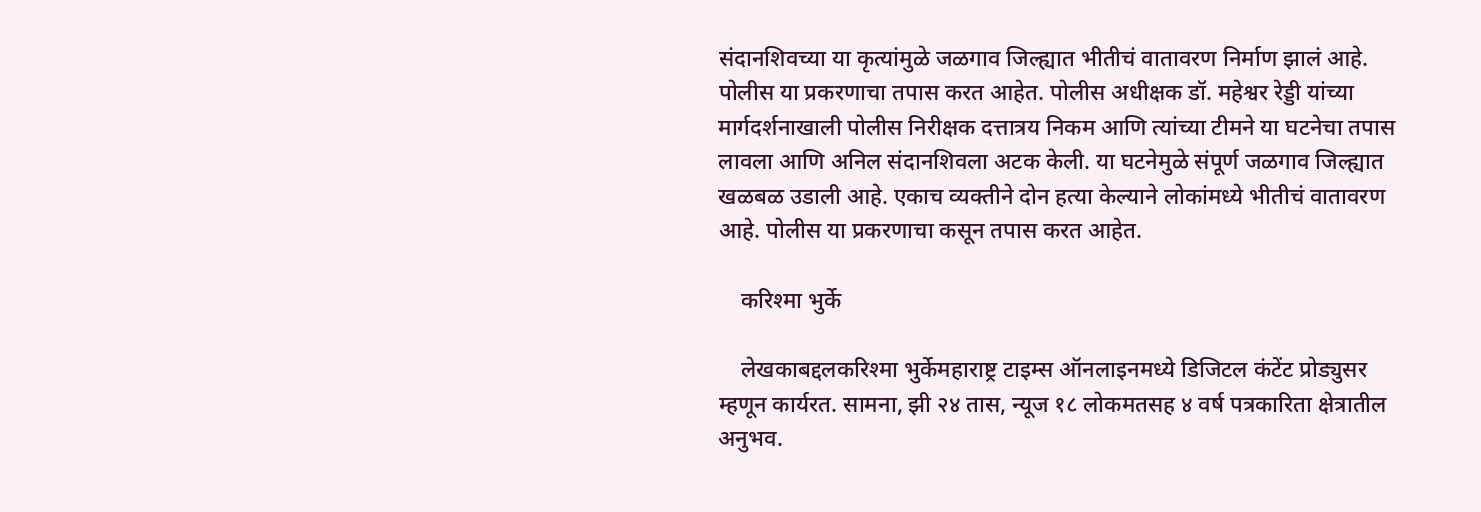संदानशिवच्या या कृत्यांमुळे जळगाव जिल्ह्यात भीतीचं वातावरण निर्माण झालं आहे. पोलीस या प्रकरणाचा तपास करत आहेत. पोलीस अधीक्षक डॉ. महेश्वर रेड्डी यांच्या मार्गदर्शनाखाली पोलीस निरीक्षक दत्तात्रय निकम आणि त्यांच्या टीमने या घटनेचा तपास लावला आणि अनिल संदानशिवला अटक केली. या घटनेमुळे संपूर्ण जळगाव जिल्ह्यात खळबळ उडाली आहे. एकाच व्यक्तीने दोन हत्या केल्याने लोकांमध्ये भीतीचं वातावरण आहे. पोलीस या प्रकरणाचा कसून तपास करत आहेत.

    करिश्मा भुर्के

    लेखकाबद्दलकरिश्मा भुर्केमहाराष्ट्र टाइम्स ऑनलाइनमध्ये डिजिटल कंटेंट प्रोड्युसर म्हणून कार्यरत. सामना, झी २४ तास, न्यूज १८ लोकमतसह ४ वर्ष पत्रकारिता क्षेत्रातील अनुभव.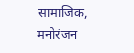सामाजिक, मनोरंजन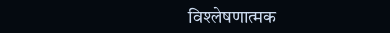विश्लेषणात्मक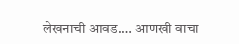लेखनाची आवड.… आणखी वाचा